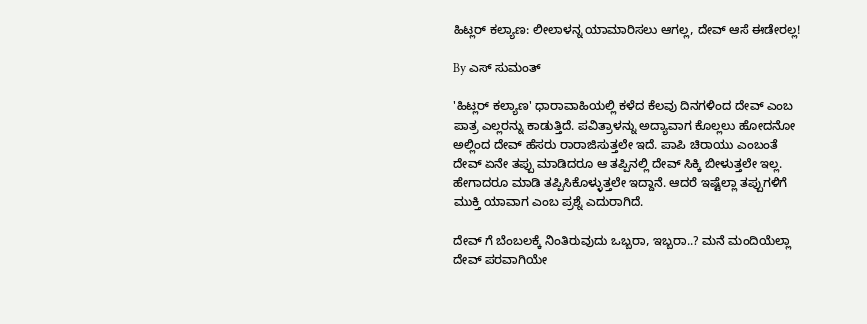ಹಿಟ್ಲರ್ ಕಲ್ಯಾಣ: ಲೀಲಾಳನ್ನ ಯಾಮಾರಿಸಲು ಆಗಲ್ಲ, ದೇವ್ ಆಸೆ ಈಡೇರಲ್ಲ!

By ಎಸ್ ಸುಮಂತ್

'ಹಿಟ್ಲರ್ ಕಲ್ಯಾಣ' ಧಾರಾವಾಹಿಯಲ್ಲಿ ಕಳೆದ ಕೆಲವು ದಿನಗಳಿಂದ ದೇವ್ ಎಂಬ ಪಾತ್ರ ಎಲ್ಲರನ್ನು ಕಾಡುತ್ತಿದೆ. ಪವಿತ್ರಾಳನ್ನು ಅದ್ಯಾವಾಗ ಕೊಲ್ಲಲು ಹೋದನೋ ಅಲ್ಲಿಂದ ದೇವ್ ಹೆಸರು ರಾರಾಜಿಸುತ್ತಲೇ ಇದೆ. ಪಾಪಿ ಚಿರಾಯು ಎಂಬಂತೆ ದೇವ್ ಏನೇ ತಪ್ಪು ಮಾಡಿದರೂ ಆ ತಪ್ಪಿನಲ್ಲಿ ದೇವ್ ಸಿಕ್ಕಿ ಬೀಳುತ್ತಲೇ ಇಲ್ಲ. ಹೇಗಾದರೂ ಮಾಡಿ ತಪ್ಪಿಸಿಕೊಳ್ಳುತ್ತಲೇ ಇದ್ದಾನೆ. ಆದರೆ ಇಷ್ಟೆಲ್ಲಾ ತಪ್ಪುಗಳಿಗೆ ಮುಕ್ತಿ ಯಾವಾಗ ಎಂಬ ಪ್ರಶ್ನೆ ಎದುರಾಗಿದೆ.

ದೇವ್ ಗೆ ಬೆಂಬಲಕ್ಕೆ ನಿಂತಿರುವುದು ಒಬ್ಬರಾ, ಇಬ್ಬರಾ..? ಮನೆ ಮಂದಿಯೆಲ್ಲಾ ದೇವ್ ಪರವಾಗಿಯೇ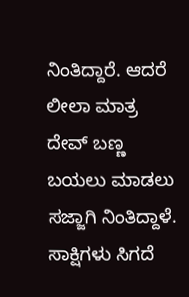ನಿಂತಿದ್ದಾರೆ. ಆದರೆ ಲೀಲಾ ಮಾತ್ರ ದೇವ್ ಬಣ್ಣ ಬಯಲು ಮಾಡಲು ಸಜ್ಜಾಗಿ ನಿಂತಿದ್ದಾಳೆ. ಸಾಕ್ಷಿಗಳು ಸಿಗದೆ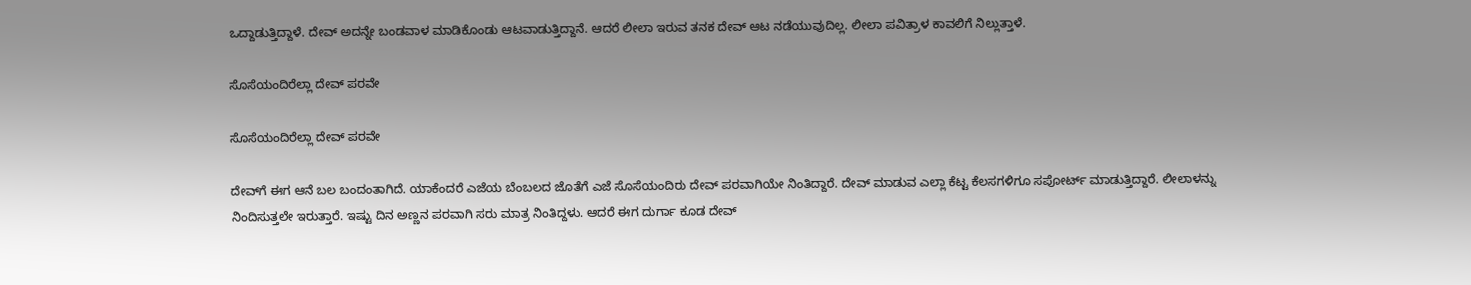ಒದ್ದಾಡುತ್ತಿದ್ದಾಳೆ. ದೇವ್ ಅದನ್ನೇ ಬಂಡವಾಳ ಮಾಡಿಕೊಂಡು ಆಟವಾಡುತ್ತಿದ್ದಾನೆ. ಆದರೆ ಲೀಲಾ ಇರುವ ತನಕ ದೇವ್ ಆಟ ನಡೆಯುವುದಿಲ್ಲ. ಲೀಲಾ ಪವಿತ್ರಾಳ ಕಾವಲಿಗೆ ನಿಲ್ಲುತ್ತಾಳೆ.

ಸೊಸೆಯಂದಿರೆಲ್ಲಾ ದೇವ್ ಪರವೇ

ಸೊಸೆಯಂದಿರೆಲ್ಲಾ ದೇವ್ ಪರವೇ

ದೇವ್‌ಗೆ ಈಗ ಆನೆ ಬಲ ಬಂದಂತಾಗಿದೆ. ಯಾಕೆಂದರೆ ಎಜೆಯ ಬೆಂಬಲದ ಜೊತೆಗೆ ಎಜೆ ಸೊಸೆಯಂದಿರು ದೇವ್ ಪರವಾಗಿಯೇ ನಿಂತಿದ್ದಾರೆ. ದೇವ್ ಮಾಡುವ ಎಲ್ಲಾ ಕೆಟ್ಟ ಕೆಲಸಗಳಿಗೂ ಸಪೋರ್ಟ್ ಮಾಡುತ್ತಿದ್ದಾರೆ. ಲೀಲಾಳನ್ನು ನಿಂದಿಸುತ್ತಲೇ ಇರುತ್ತಾರೆ. ಇಷ್ಟು ದಿನ ಅಣ್ಣನ ಪರವಾಗಿ ಸರು ಮಾತ್ರ ನಿಂತಿದ್ದಳು. ಆದರೆ‌ ಈಗ ದುರ್ಗಾ ಕೂಡ ದೇವ್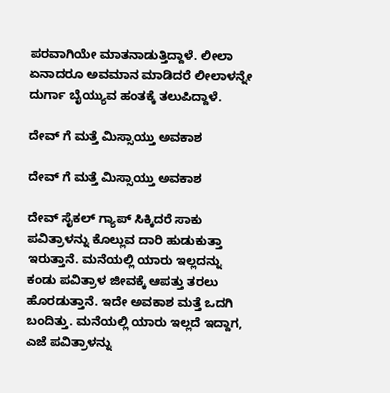ಪರವಾಗಿಯೇ ಮಾತನಾಡುತ್ತಿದ್ದಾಳೆ. ಲೀಲಾ ಏನಾದರೂ ಅವಮಾನ ಮಾಡಿದರೆ ಲೀಲಾಳನ್ನೇ ದುರ್ಗಾ ಬೈಯ್ಯುವ ಹಂತಕ್ಕೆ ತಲುಪಿದ್ದಾಳೆ.

ದೇವ್ ಗೆ ಮತ್ತೆ ಮಿಸ್ಸಾಯ್ತು ಅವಕಾಶ

ದೇವ್ ಗೆ ಮತ್ತೆ ಮಿಸ್ಸಾಯ್ತು ಅವಕಾಶ

ದೇವ್ ಸೈಕಲ್ ಗ್ಯಾಪ್ ಸಿಕ್ಕಿದರೆ ಸಾಕು ಪವಿತ್ರಾಳನ್ನು ಕೊಲ್ಲುವ ದಾರಿ ಹುಡುಕುತ್ತಾ ಇರುತ್ತಾನೆ. ಮನೆಯಲ್ಲಿ ಯಾರು ಇಲ್ಲದನ್ನು ಕಂಡು ಪವಿತ್ರಾಳ ಜೀವಕ್ಕೆ ಆಪತ್ತು ತರಲು ಹೊರಡುತ್ತಾನೆ. ಇದೇ ಅವಕಾಶ ಮತ್ತೆ ಒದಗಿ ಬಂದಿತ್ತು. ಮನೆಯಲ್ಲಿ ಯಾರು ಇಲ್ಲದೆ ಇದ್ದಾಗ, ಎಜೆ ಪವಿತ್ರಾಳನ್ನು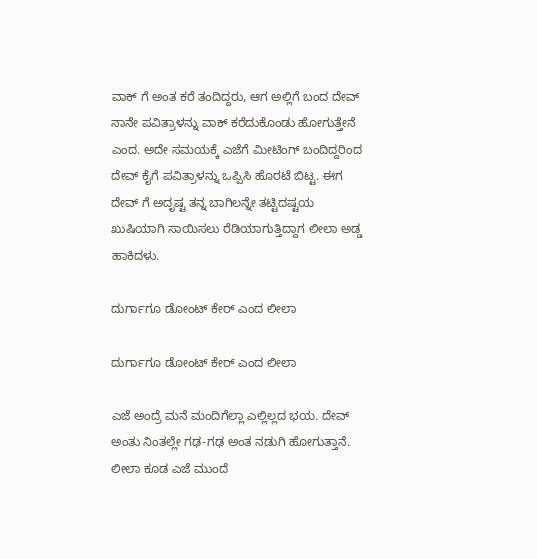ವಾಕ್ ಗೆ ಅಂತ ಕರೆ ತಂದಿದ್ದರು, ಆಗ ಅಲ್ಲಿಗೆ ಬಂದ ದೇವ್ ನಾನೇ ಪವಿತ್ರಾಳನ್ನು ವಾಕ್ ಕರೆದುಕೊಂಡು ಹೋಗುತ್ತೇನೆ ಎಂದ. ಅದೇ ಸಮಯಕ್ಕೆ ಎಜೆಗೆ ಮೀಟಿಂಗ್ ಬಂದಿದ್ದರಿಂದ ದೇವ್ ಕೈಗೆ ಪವಿತ್ರಾಳನ್ನು ಒಪ್ಪಿಸಿ ಹೊರಟೆ ಬಿಟ್ಟ. ಈಗ ದೇವ್ ಗೆ ಅದೃಷ್ಟ ತನ್ನ ಬಾಗಿಲನ್ನೇ ತಟ್ಟಿದಷ್ಟಯ ಖುಷಿಯಾಗಿ ಸಾಯಿಸಲು ರೆಡಿಯಾಗುತ್ತಿದ್ದಾಗ ಲೀಲಾ ಅಡ್ಡ ಹಾಕಿದಳು.

ದುರ್ಗಾಗೂ ಡೋಂಟ್ ಕೇರ್ ಎಂದ ಲೀಲಾ

ದುರ್ಗಾಗೂ ಡೋಂಟ್ ಕೇರ್ ಎಂದ ಲೀಲಾ

ಎಜೆ ಅಂದ್ರೆ ಮನೆ ಮಂದಿಗೆಲ್ಲಾ ಎಲ್ಲಿಲ್ಲದ ಭಯ. ದೇವ್ ಅಂತು ನಿಂತಲ್ಲೇ ಗಢ-ಗಢ ಅಂತ ನಡುಗಿ ಹೋಗುತ್ತಾನೆ. ಲೀಲಾ ಕೂಡ ಎಜೆ ಮುಂದೆ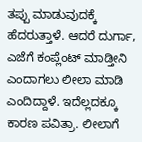ತಪ್ಪು ಮಾಡುವುದಕ್ಕೆ ಹೆದರುತ್ತಾಳೆ. ಆದರೆ ದುರ್ಗಾ, ಎಜೆಗೆ ಕಂಪ್ಲೆಂಟ್ ಮಾಡ್ತೀನಿ ಎಂದಾಗಲು ಲೀಲಾ ಮಾಡಿ ಎಂದಿದ್ದಾಳೆ. ಇದೆಲ್ಲದಕ್ಕೂ ಕಾರಣ ಪವಿತ್ರಾ. ಲೀಲಾಗೆ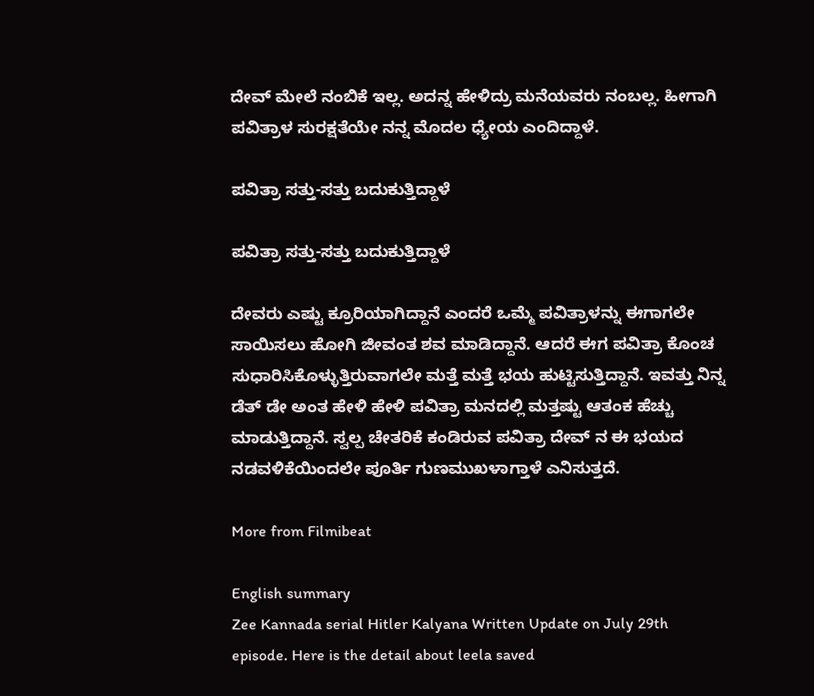ದೇವ್ ಮೇಲೆ ನಂಬಿಕೆ ಇಲ್ಲ. ಅದನ್ನ ಹೇಳಿದ್ರು ಮನೆಯವರು ನಂಬಲ್ಲ. ಹೀಗಾಗಿ ಪವಿತ್ರಾಳ ಸುರಕ್ಷತೆಯೇ ನನ್ನ ಮೊದಲ ಧ್ಯೇಯ ಎಂದಿದ್ದಾಳೆ.

ಪವಿತ್ರಾ ಸತ್ತು-ಸತ್ತು ಬದುಕುತ್ತಿದ್ದಾಳೆ

ಪವಿತ್ರಾ ಸತ್ತು-ಸತ್ತು ಬದುಕುತ್ತಿದ್ದಾಳೆ

ದೇವರು ಎಷ್ಟು ಕ್ರೂರಿಯಾಗಿದ್ದಾನೆ ಎಂದರೆ ಒಮ್ಮೆ ಪವಿತ್ರಾಳನ್ನು ಈಗಾಗಲೇ ಸಾಯಿಸಲು ಹೋಗಿ ಜೀವಂತ ಶವ ಮಾಡಿದ್ದಾನೆ. ಆದರೆ ಈಗ ಪವಿತ್ರಾ ಕೊಂಚ ಸುಧಾರಿಸಿಕೊಳ್ಳುತ್ತಿರುವಾಗಲೇ ಮತ್ತೆ ಮತ್ತೆ ಭಯ ಹುಟ್ಟಿಸುತ್ತಿದ್ದಾನೆ. ಇವತ್ತು ನಿನ್ನ ಡೆತ್ ಡೇ ಅಂತ ಹೇಳಿ ಹೇಳಿ ಪವಿತ್ರಾ ಮನದಲ್ಲಿ ಮತ್ತಷ್ಟು ಆತಂಕ ಹೆಚ್ಚು ಮಾಡುತ್ತಿದ್ದಾನೆ. ಸ್ವಲ್ಪ ಚೇತರಿಕೆ ಕಂಡಿರುವ ಪವಿತ್ರಾ ದೇವ್ ನ ಈ ಭಯದ ನಡವಳಿಕೆಯಿಂದಲೇ ಪೂರ್ತಿ ಗುಣಮುಖಳಾಗ್ತಾಳೆ ಎನಿಸುತ್ತದೆ.

More from Filmibeat

English summary
Zee Kannada serial Hitler Kalyana Written Update on July 29th episode. Here is the detail about leela saved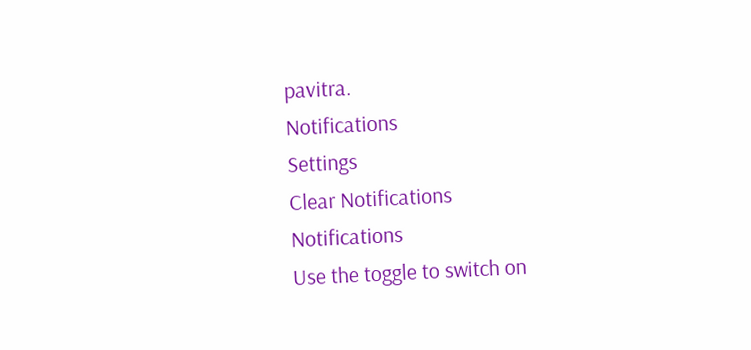pavitra.
Notifications
Settings
Clear Notifications
Notifications
Use the toggle to switch on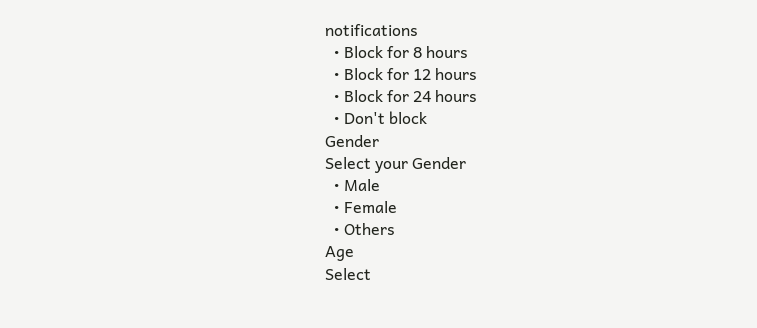notifications
  • Block for 8 hours
  • Block for 12 hours
  • Block for 24 hours
  • Don't block
Gender
Select your Gender
  • Male
  • Female
  • Others
Age
Select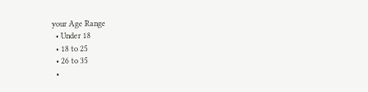your Age Range
  • Under 18
  • 18 to 25
  • 26 to 35
  •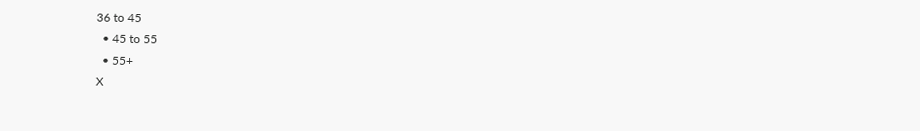36 to 45
  • 45 to 55
  • 55+
X